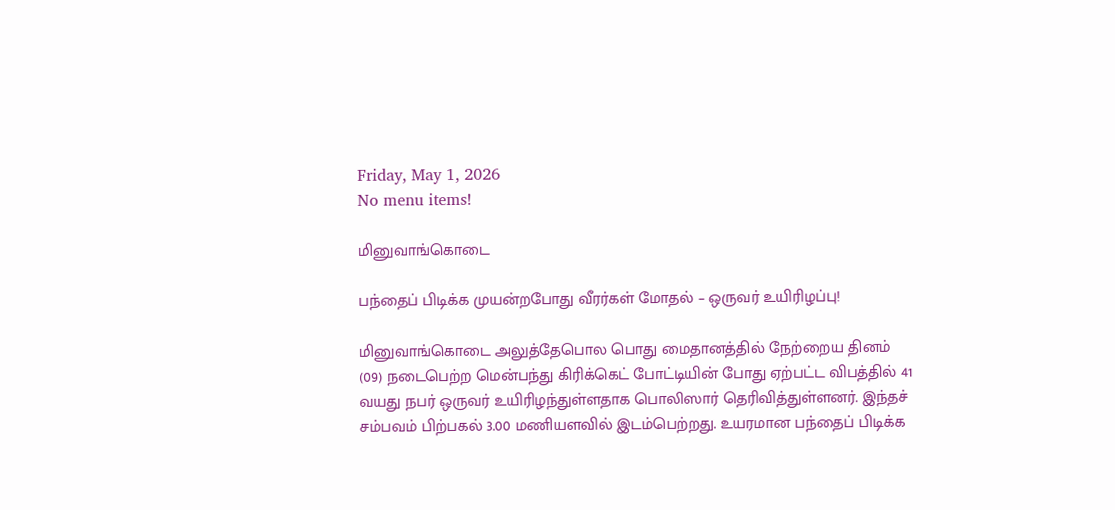Friday, May 1, 2026
No menu items!

மினுவாங்கொடை

பந்தைப் பிடிக்க முயன்றபோது வீரர்கள் மோதல் – ஒருவர் உயிரிழப்பு!

மினுவாங்கொடை அலுத்தேபொல பொது மைதானத்தில் நேற்றைய தினம் (09) நடைபெற்ற மென்பந்து கிரிக்கெட் போட்டியின் போது ஏற்பட்ட விபத்தில் 41 வயது நபர் ஒருவர் உயிரிழந்துள்ளதாக பொலிஸார் தெரிவித்துள்ளனர். இந்தச் சம்பவம் பிற்பகல் 3.00 மணியளவில் இடம்பெற்றது. உயரமான பந்தைப் பிடிக்க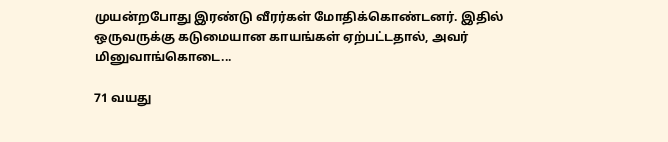முயன்றபோது இரண்டு வீரர்கள் மோதிக்கொண்டனர். இதில் ஒருவருக்கு கடுமையான காயங்கள் ஏற்பட்டதால், அவர் மினுவாங்கொடை...

71 வயது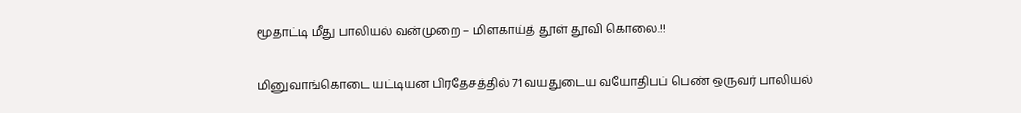மூதாட்டி மீது பாலியல் வன்முறை – மிளகாய்த் தூள் தூவி கொலை.!!

மினுவாங்கொடை யட்டியன பிரதேசத்தில் 71 வயதுடைய வயோதிபப் பெண் ஒருவர் பாலியல்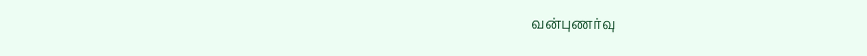வன்புணர்வு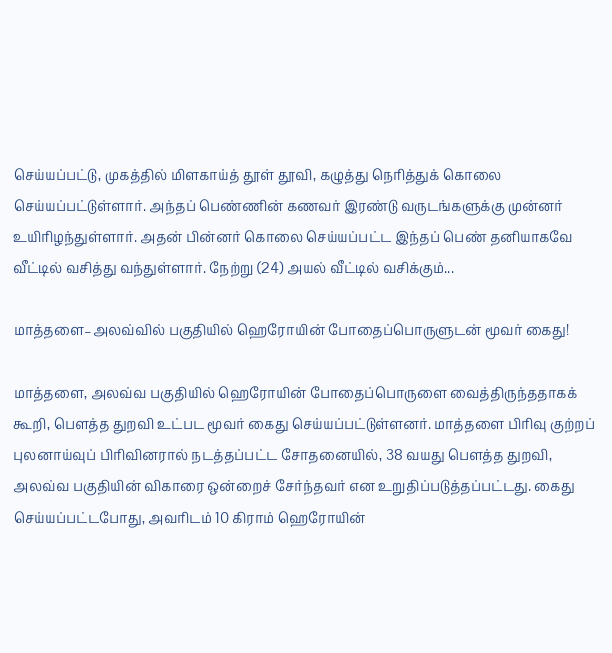செய்யப்பட்டு, முகத்தில் மிளகாய்த் தூள் தூவி, கழுத்து நெரித்துக் கொலை செய்யப்பட்டுள்ளார். அந்தப் பெண்ணின் கணவர் இரண்டு வருடங்களுக்கு முன்னர் உயிரிழந்துள்ளார். அதன் பின்னர் கொலை செய்யப்பட்ட இந்தப் பெண் தனியாகவே வீட்டில் வசித்து வந்துள்ளார். நேற்று (24) அயல் வீட்டில் வசிக்கும்...

மாத்தளை–அலவ்வில் பகுதியில் ஹெரோயின் போதைப்பொருளுடன் மூவர் கைது!

மாத்தளை, அலவ்வ பகுதியில் ஹெரோயின் போதைப்பொருளை வைத்திருந்ததாகக் கூறி, பௌத்த துறவி உட்பட மூவர் கைது செய்யப்பட்டுள்ளனர். மாத்தளை பிரிவு குற்றப் புலனாய்வுப் பிரிவினரால் நடத்தப்பட்ட சோதனையில், 38 வயது பௌத்த துறவி, அலவ்வ பகுதியின் விகாரை ஒன்றைச் சேர்ந்தவர் என உறுதிப்படுத்தப்பட்டது. கைது செய்யப்பட்டபோது, அவரிடம் 10 கிராம் ஹெரோயின்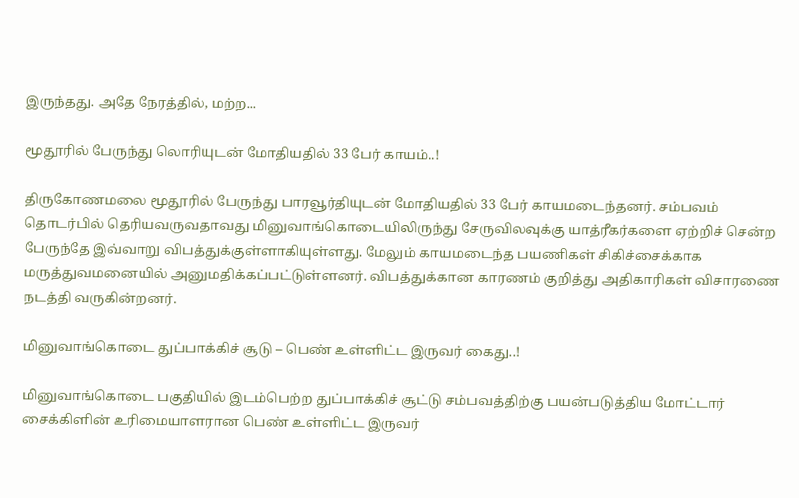இருந்தது. அதே நேரத்தில், மற்ற...

மூதூரில் பேருந்து லொரியுடன் மோதியதில் 33 பேர் காயம்..!

திருகோணமலை மூதூரில் பேருந்து பாரவூர்தியுடன் மோதியதில் 33 பேர் காயமடைந்தனர். சம்பவம் தொடர்பில் தெரியவருவதாவது மினுவாங்கொடையிலிருந்து சேருவிலவுக்கு யாத்ரீகர்களை ஏற்றிச் சென்ற பேருந்தே இவ்வாறு விபத்துக்குள்ளாகியுள்ளது. மேலும் காயமடைந்த பயணிகள் சிகிச்சைக்காக மருத்துவமனையில் அனுமதிக்கப்பட்டுள்ளனர். விபத்துக்கான காரணம் குறித்து அதிகாரிகள் விசாரணை நடத்தி வருகின்றனர்.

மினுவாங்கொடை துப்பாக்கிச் சூடு – பெண் உள்ளிட்ட இருவர் கைது..!

மினுவாங்கொடை பகுதியில் இடம்பெற்ற துப்பாக்கிச் சூட்டு சம்பவத்திற்கு பயன்படுத்திய மோட்டார் சைக்கிளின் உரிமையாளரான பெண் உள்ளிட்ட இருவர்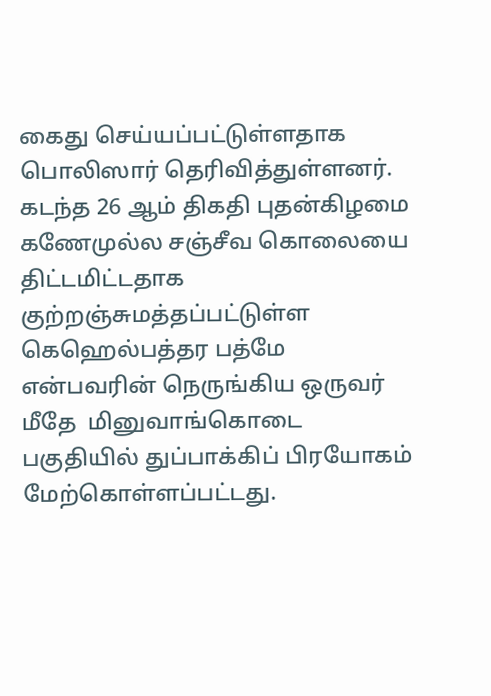கைது செய்யப்பட்டுள்ளதாக பொலிஸார் தெரிவித்துள்ளனர். கடந்த 26 ஆம் திகதி புதன்கிழமை கணேமுல்ல சஞ்சீவ கொலையை திட்டமிட்டதாக குற்றஞ்சுமத்தப்பட்டுள்ள கெஹெல்பத்தர பத்மே என்பவரின் நெருங்கிய ஒருவர் மீதே  மினுவாங்கொடை பகுதியில் துப்பாக்கிப் பிரயோகம் மேற்கொள்ளப்பட்டது.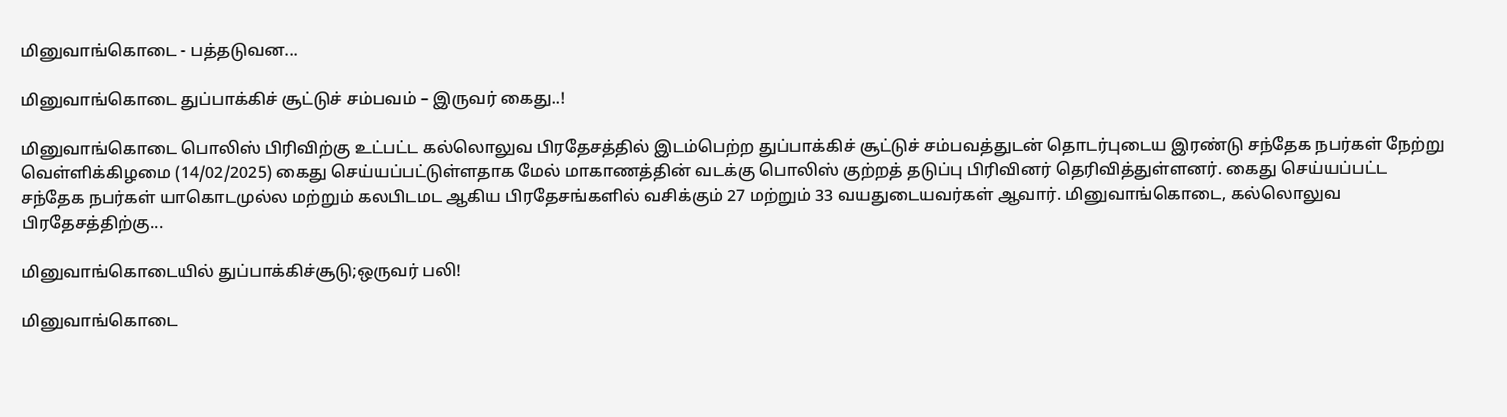மினுவாங்கொடை - பத்தடுவன...

மினுவாங்கொடை துப்பாக்கிச் சூட்டுச் சம்பவம் – இருவர் கைது..!

மினுவாங்கொடை பொலிஸ் பிரிவிற்கு உட்பட்ட கல்லொலுவ பிரதேசத்தில் இடம்பெற்ற துப்பாக்கிச் சூட்டுச் சம்பவத்துடன் தொடர்புடைய இரண்டு சந்தேக நபர்கள் நேற்று வெள்ளிக்கிழமை (14/02/2025) கைது செய்யப்பட்டுள்ளதாக மேல் மாகாணத்தின் வடக்கு பொலிஸ் குற்றத் தடுப்பு பிரிவினர் தெரிவித்துள்ளனர். கைது செய்யப்பட்ட சந்தேக நபர்கள் யாகொடமுல்ல மற்றும் கலபிடமட ஆகிய பிரதேசங்களில் வசிக்கும் 27 மற்றும் 33 வயதுடையவர்கள் ஆவார். மினுவாங்கொடை, கல்லொலுவ பிரதேசத்திற்கு...

மினுவாங்கொடையில் துப்பாக்கிச்சூடு;ஒருவர் பலி!

மினுவாங்கொடை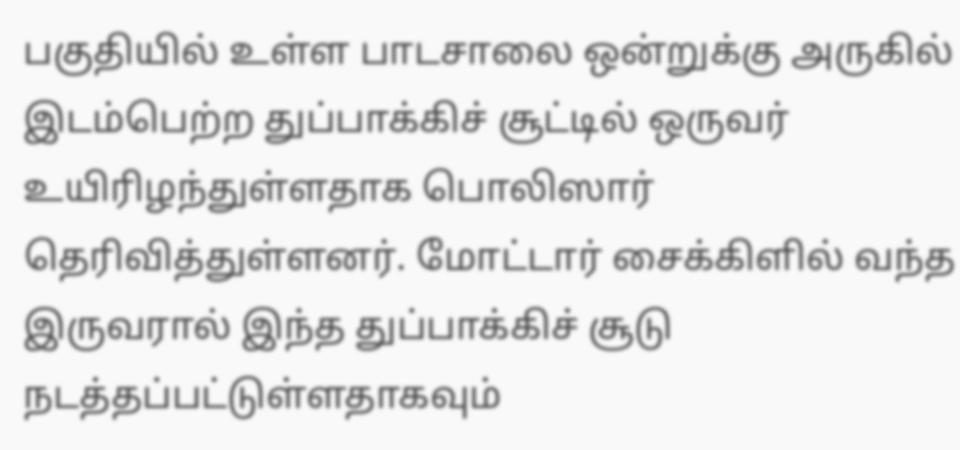பகுதியில் உள்ள பாடசாலை ஒன்றுக்கு அருகில் இடம்பெற்ற துப்பாக்கிச் சூட்டில் ஒருவர் உயிரிழந்துள்ளதாக பொலிஸார் தெரிவித்துள்ளனர். மோட்டார் சைக்கிளில் வந்த இருவரால் இந்த துப்பாக்கிச் சூடு நடத்தப்பட்டுள்ளதாகவும்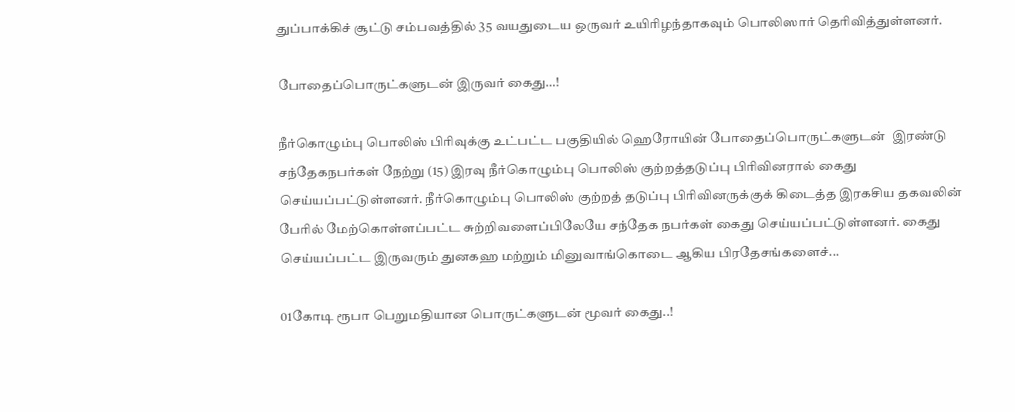துப்பாக்கிச் சூட்டு சம்பவத்தில் 35 வயதுடைய ஒருவர் உயிரிழந்தாகவும் பொலிஸார் தெரிவித்துள்ளனர்.

போதைப்பொருட்களுடன் இருவர் கைது…!

நீர்கொழும்பு பொலிஸ் பிரிவுக்கு உட்பட்ட பகுதியில் ஹெரோயின் போதைப்பொருட்களுடன்  இரண்டு சந்தேகநபர்கள் நேற்று (15) இரவு நீர்கொழும்பு பொலிஸ் குற்றத்தடுப்பு பிரிவினரால் கைது செய்யப்பட்டுள்ளனர். நீர்கொழும்பு பொலிஸ் குற்றத் தடுப்பு பிரிவினருக்குக் கிடைத்த இரகசிய தகவலின் பேரில் மேற்கொள்ளப்பட்ட சுற்றிவளைப்பிலேயே சந்தேக நபர்கள் கைது செய்யப்பட்டுள்ளனர். கைது செய்யப்பட்ட இருவரும் துனகஹ மற்றும் மினுவாங்கொடை ஆகிய பிரதேசங்களைச்...

01கோடி ரூபா பெறுமதியான பொருட்களுடன் மூவர் கைது..!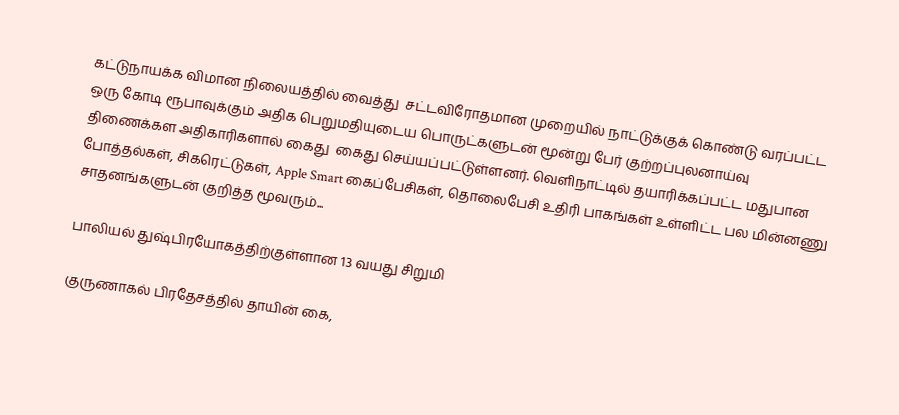கட்டுநாயக்க விமான நிலையத்தில் வைத்து  சட்டவிரோதமான முறையில் நாட்டுக்குக் கொண்டு வரப்பட்ட ஒரு கோடி ரூபாவுக்கும் அதிக பெறுமதியுடைய பொருட்களுடன் மூன்று பேர் குற்றப்புலனாய்வு திணைக்கள அதிகாரிகளால் கைது  கைது செய்யப்பட்டுள்ளனர். வெளிநாட்டில் தயாரிக்கப்பட்ட மதுபான போத்தல்கள், சிகரெட்டுகள், Apple Smart கைப்பேசிகள், தொலைபேசி உதிரி பாகங்கள் உள்ளிட்ட பல மின்னணு சாதனங்களுடன் குறித்த மூவரும்...

பாலியல் துஷ்பிரயோகத்திற்குள்ளான 13 வயது சிறுமி

குருணாகல் பிரதேசத்தில் தாயின் கை,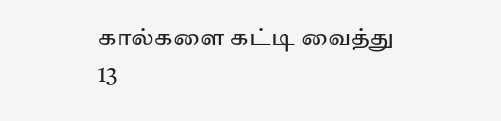கால்களை கட்டி வைத்து 13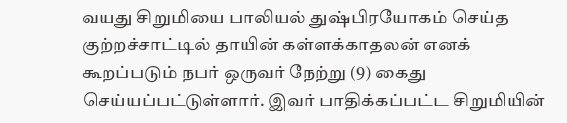வயது சிறுமியை பாலியல் துஷ்பிரயோகம் செய்த குற்றச்சாட்டில் தாயின் கள்ளக்காதலன் எனக் கூறப்படும் நபர் ஒருவர் நேற்று (9) கைது செய்யப்பட்டுள்ளார். இவர் பாதிக்கப்பட்ட சிறுமியின்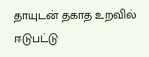தாயுடன் தகாத உறவில் ஈடுபட்டு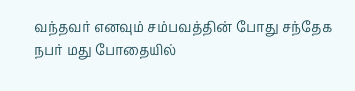வந்தவர் எனவும் சம்பவத்தின் போது சந்தேக நபர் மது போதையில்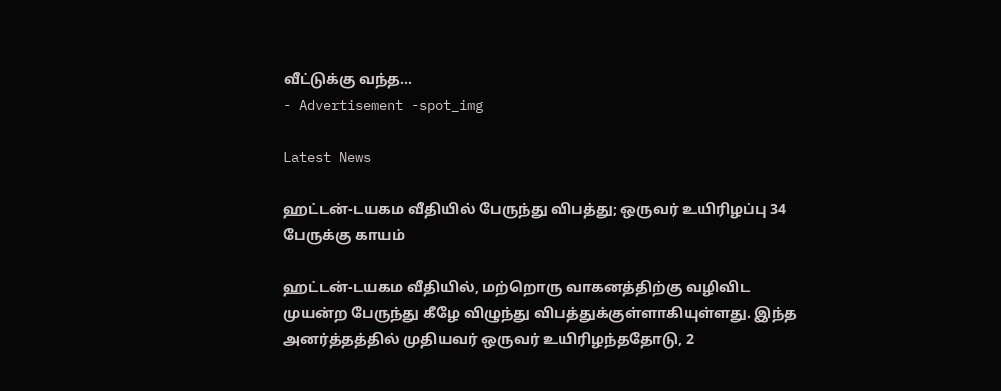வீட்டுக்கு வந்த...
- Advertisement -spot_img

Latest News

ஹட்டன்-டயகம வீதியில் பேருந்து விபத்து; ஒருவர் உயிரிழப்பு 34 பேருக்கு காயம்

ஹட்டன்-டயகம வீதியில், மற்றொரு வாகனத்திற்கு வழிவிட முயன்ற பேருந்து கீழே விழுந்து விபத்துக்குள்ளாகியுள்ளது. இந்த அனர்த்தத்தில் முதியவர் ஒருவர் உயிரிழந்ததோடு, 2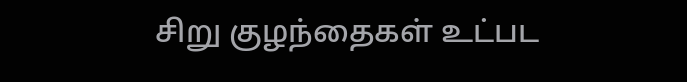சிறு குழந்தைகள் உட்பட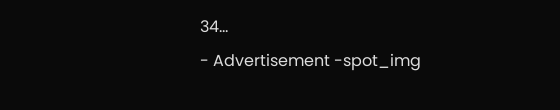34...
- Advertisement -spot_img